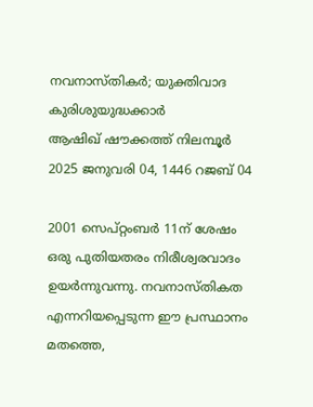നവനാസ്തികർ; യുക്തിവാദ കുരിശുയുദ്ധക്കാർ
ആഷിഖ് ഷൗക്കത്ത് നിലമ്പൂർ
2025 ജനുവരി 04, 1446 റജബ് 04

2001 സെപ്റ്റംബർ 11ന് ശേഷം ഒരു പുതിയതരം നിരീശ്വരവാദം ഉയർന്നുവന്നു. നവനാസ്തികത എന്നറിയപ്പെടുന്ന ഈ പ്രസ്ഥാനം മതത്തെ,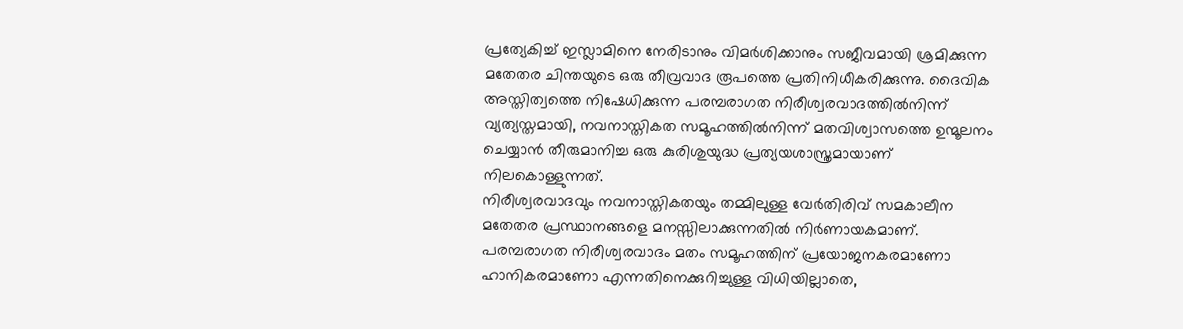പ്രത്യേകിച്ച് ഇസ്ലാമിനെ നേരിടാനും വിമർശിക്കാനും സജീവമായി ശ്രമിക്കുന്ന മതേതര ചിന്തയുടെ ഒരു തീവ്രവാദ രൂപത്തെ പ്രതിനിധീകരിക്കുന്നു. ദൈവിക അസ്തിത്വത്തെ നിഷേധിക്കുന്ന പരമ്പരാഗത നിരീശ്വരവാദത്തിൽനിന്ന് വ്യത്യസ്തമായി, നവനാസ്തികത സമൂഹത്തിൽനിന്ന് മതവിശ്വാസത്തെ ഉന്മൂലനം ചെയ്യാൻ തീരുമാനിച്ച ഒരു കുരിശുയുദ്ധ പ്രത്യയശാസ്ത്രമായാണ് നിലകൊള്ളുന്നത്.
നിരീശ്വരവാദവും നവനാസ്തികതയും തമ്മിലുള്ള വേർതിരിവ് സമകാലീന മതേതര പ്രസ്ഥാനങ്ങളെ മനസ്സിലാക്കുന്നതിൽ നിർണായകമാണ്. പരമ്പരാഗത നിരീശ്വരവാദം മതം സമൂഹത്തിന് പ്രയോജനകരമാണോ ഹാനികരമാണോ എന്നതിനെക്കുറിച്ചുള്ള വിധിയില്ലാതെ,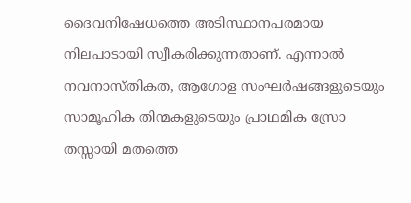ദൈവനിഷേധത്തെ അടിസ്ഥാനപരമായ നിലപാടായി സ്വീകരിക്കുന്നതാണ്. എന്നാൽ നവനാസ്തികത, ആഗോള സംഘർഷങ്ങളുടെയും സാമൂഹിക തിന്മകളുടെയും പ്രാഥമിക സ്രോ
തസ്സായി മതത്തെ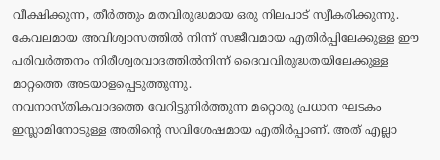വീക്ഷിക്കുന്ന, തീർത്തും മതവിരുദ്ധമായ ഒരു നിലപാട് സ്വീകരിക്കുന്നു. കേവലമായ അവിശ്വാസത്തിൽ നിന്ന് സജീവമായ എതിർപ്പിലേക്കുള്ള ഈ പരിവർത്തനം നിരീശ്വരവാദത്തിൽനിന്ന് ദൈവവിരുദ്ധതയിലേക്കുള്ള മാറ്റത്തെ അടയാളപ്പെടുത്തുന്നു.
നവനാസ്തികവാദത്തെ വേറിട്ടുനിർത്തുന്ന മറ്റൊരു പ്രധാന ഘടകം ഇസ്ലാമിനോടുള്ള അതിന്റെ സവിശേഷമായ എതിർപ്പാണ്. അത് എല്ലാ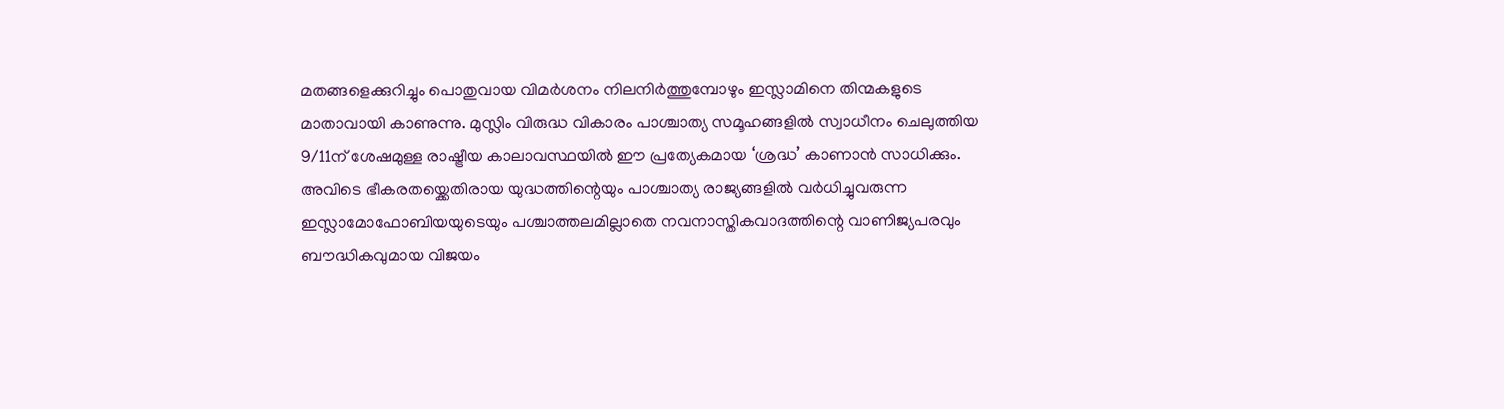മതങ്ങളെക്കുറിച്ചും പൊതുവായ വിമർശനം നിലനിർത്തുമ്പോഴും ഇസ്ലാമിനെ തിന്മകളുടെ മാതാവായി കാണുന്നു. മുസ്ലിം വിരുദ്ധ വികാരം പാശ്ചാത്യ സമൂഹങ്ങളിൽ സ്വാധീനം ചെലുത്തിയ 9/11ന് ശേഷമുള്ള രാഷ്ട്രീയ കാലാവസ്ഥയിൽ ഈ പ്രത്യേകമായ ‘ശ്രദ്ധ’ കാണാൻ സാധിക്കും. അവിടെ ഭീകരതയ്ക്കെതിരായ യുദ്ധത്തിന്റെയും പാശ്ചാത്യ രാജ്യങ്ങളിൽ വർധിച്ചുവരുന്ന ഇസ്ലാമോഫോബിയയുടെയും പശ്ചാത്തലമില്ലാതെ നവനാസ്തികവാദത്തിന്റെ വാണിജ്യപരവും ബൗദ്ധികവുമായ വിജയം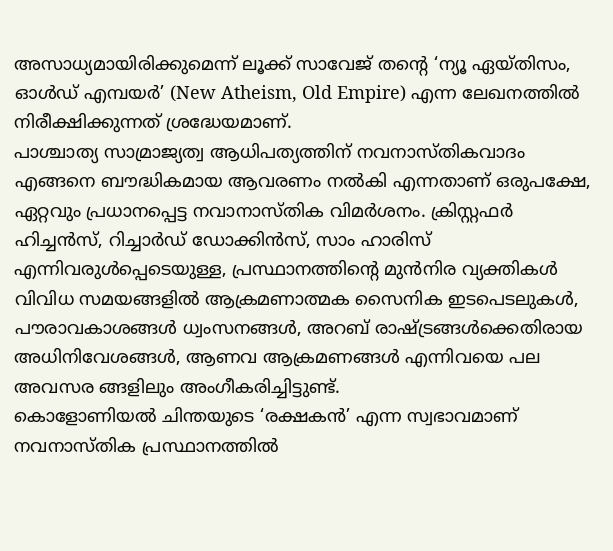അസാധ്യമായിരിക്കുമെന്ന് ലൂക്ക് സാവേജ് തന്റെ ‘ന്യൂ ഏയ്തിസം, ഓൾഡ് എമ്പയർ’ (New Atheism, Old Empire) എന്ന ലേഖനത്തിൽ നിരീക്ഷിക്കുന്നത് ശ്രദ്ധേയമാണ്.
പാശ്ചാത്യ സാമ്രാജ്യത്വ ആധിപത്യത്തിന് നവനാസ്തികവാദം എങ്ങനെ ബൗദ്ധികമായ ആവരണം നൽകി എന്നതാണ് ഒരുപക്ഷേ, ഏറ്റവും പ്രധാനപ്പെട്ട നവാനാസ്തിക വിമർശനം. ക്രിസ്റ്റഫർ ഹിച്ചൻസ്, റിച്ചാർഡ് ഡോക്കിൻസ്, സാം ഹാരിസ് എന്നിവരുൾപ്പെടെയുള്ള, പ്രസ്ഥാനത്തിന്റെ മുൻനിര വ്യക്തികൾ വിവിധ സമയങ്ങളിൽ ആക്രമണാത്മക സൈനിക ഇടപെടലുകൾ, പൗരാവകാശങ്ങൾ ധ്വംസനങ്ങൾ, അറബ് രാഷ്ട്രങ്ങൾക്കെതിരായ അധിനിവേശങ്ങൾ, ആണവ ആക്രമണങ്ങൾ എന്നിവയെ പല അവസര ങ്ങളിലും അംഗീകരിച്ചിട്ടുണ്ട്.
കൊളോണിയൽ ചിന്തയുടെ ‘രക്ഷകൻ’ എന്ന സ്വഭാവമാണ് നവനാസ്തിക പ്രസ്ഥാനത്തിൽ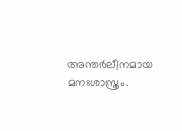അന്തർലീനമായ മനഃശാസ്ത്രം.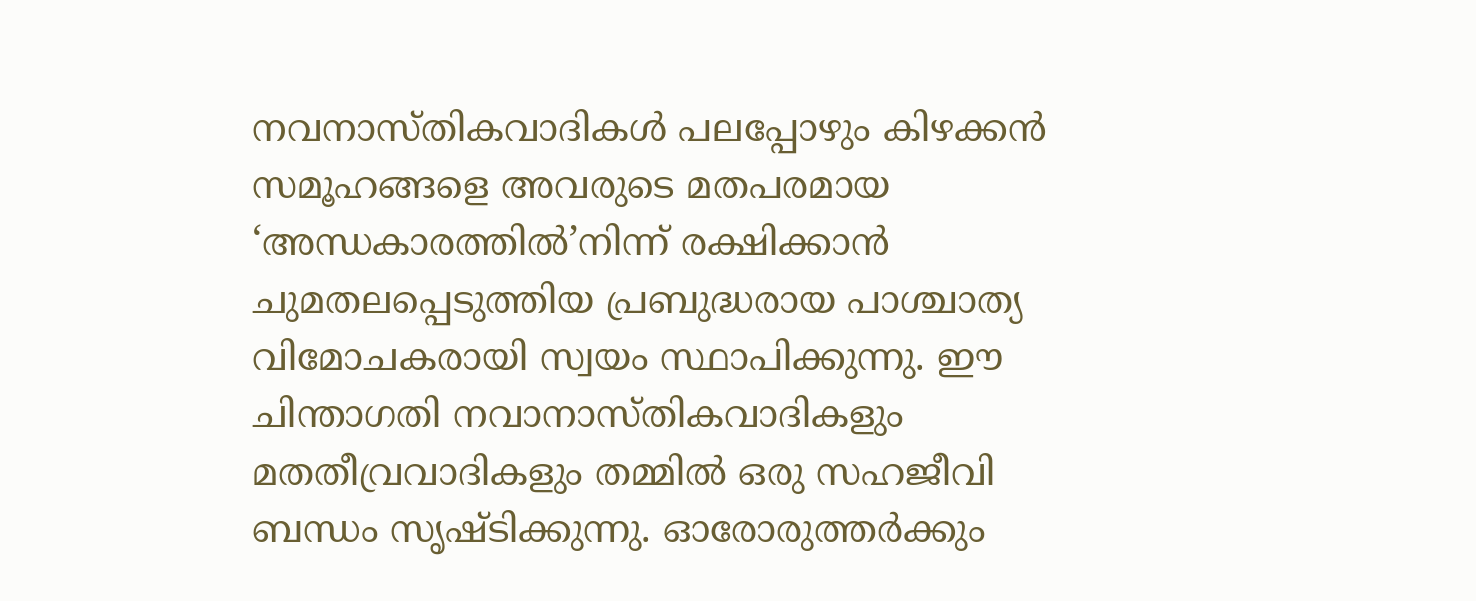നവനാസ്തികവാദികൾ പലപ്പോഴും കിഴക്കൻ സമൂഹങ്ങളെ അവരുടെ മതപരമായ ‘അന്ധകാരത്തിൽ’നിന്ന് രക്ഷിക്കാൻ ചുമതലപ്പെടുത്തിയ പ്രബുദ്ധരായ പാശ്ചാത്യ വിമോചകരായി സ്വയം സ്ഥാപിക്കുന്നു. ഈ ചിന്താഗതി നവാനാസ്തികവാദികളും മതതീവ്രവാദികളും തമ്മിൽ ഒരു സഹജീവി ബന്ധം സൃഷ്ടിക്കുന്നു. ഓരോരുത്തർക്കും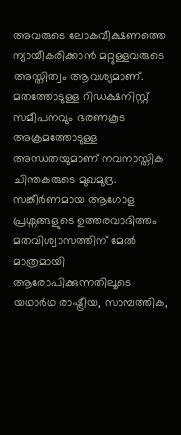അവരുടെ ലോകവീക്ഷണത്തെ ന്യായീകരിക്കാൻ മറ്റുള്ളവരുടെ അസ്തിത്വം ആവശ്യമാണ്.
മതത്തോടുള്ള റിഡക്ഷനിസ്റ്റ് സമീപനവും ഭരണകൂട അക്രമത്തോടുള്ള അന്ധതയുമാണ് നവനാസ്തിക ചിന്തകരുടെ മുഖമുദ്ര.
സങ്കീർണമായ ആഗോള പ്രശ്നങ്ങളുടെ ഉത്തരവാദിത്തം മതവിശ്വാസത്തിന് മേൽ മാത്രമായി ആരോപിക്കുന്നതിലൂടെ യഥാർഥ രാഷ്ട്രീയ, സാമ്പത്തിക,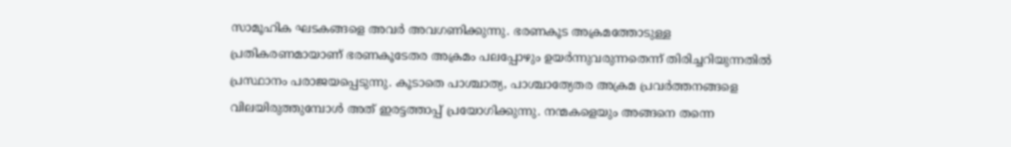സാമൂഹിക ഘടകങ്ങളെ അവർ അവഗണിക്കുന്നു. ഭരണകൂട അക്രമത്തോടുള്ള പ്രതികരണമായാണ് ഭരണകൂടേതര അക്രമം പലപ്പോഴും ഉയർന്നുവരുന്നതെന്ന് തിരിച്ചറിയുന്നതിൽ പ്രസ്ഥാനം പരാജയപ്പെടുന്നു. കൂടാതെ പാശ്ചാത്യ, പാശ്ചാത്യേതര അക്രമ പ്രവർത്തനങ്ങളെ വിലയിരുത്തുമ്പോൾ അത് ഇരട്ടത്താപ്പ് പ്രയോഗിക്കുന്നു. നന്മകളെയും അങ്ങനെ തന്നെ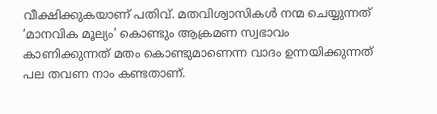വീക്ഷിക്കുകയാണ് പതിവ്. മതവിശ്വാസികൾ നന്മ ചെയ്യുന്നത് ‘മാനവിക മൂല്യം’ കൊണ്ടും ആക്രമണ സ്വഭാവം കാണിക്കുന്നത് മതം കൊണ്ടുമാണെന്ന വാദം ഉന്നയിക്കുന്നത് പല തവണ നാം കണ്ടതാണ്.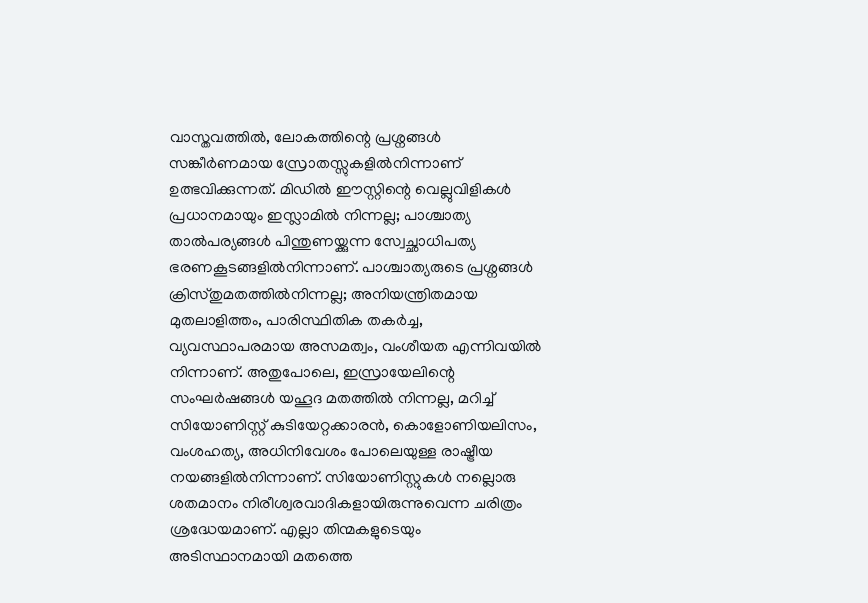വാസ്തവത്തിൽ, ലോകത്തിന്റെ പ്രശ്നങ്ങൾ സങ്കീർണമായ സ്രോതസ്സുകളിൽനിന്നാണ് ഉത്ഭവിക്കുന്നത്. മിഡിൽ ഈസ്റ്റിന്റെ വെല്ലുവിളികൾ പ്രധാനമായും ഇസ്ലാമിൽ നിന്നല്ല; പാശ്ചാത്യ താൽപര്യങ്ങൾ പിന്തുണയ്ക്കുന്ന സ്വേച്ഛാധിപത്യ ഭരണകൂടങ്ങളിൽനിന്നാണ്. പാശ്ചാത്യരുടെ പ്രശ്നങ്ങൾ ക്രിസ്തുമതത്തിൽനിന്നല്ല; അനിയന്ത്രിതമായ മുതലാളിത്തം, പാരിസ്ഥിതിക തകർച്ച, വ്യവസ്ഥാപരമായ അസമത്വം, വംശീയത എന്നിവയിൽ നിന്നാണ്. അതുപോലെ, ഇസ്രായേലിന്റെ സംഘർഷങ്ങൾ യഹൂദ മതത്തിൽ നിന്നല്ല, മറിച്ച് സിയോണിസ്റ്റ് കുടിയേറ്റക്കാരൻ, കൊളോണിയലിസം, വംശഹത്യ, അധിനിവേശം പോലെയുള്ള രാഷ്ട്രീയ നയങ്ങളിൽനിന്നാണ്. സിയോണിസ്റ്റുകൾ നല്ലൊരു ശതമാനം നിരീശ്വരവാദികളായിരുന്നുവെന്ന ചരിത്രം ശ്രദ്ധേയമാണ്. എല്ലാ തിന്മകളുടെയും അടിസ്ഥാനമായി മതത്തെ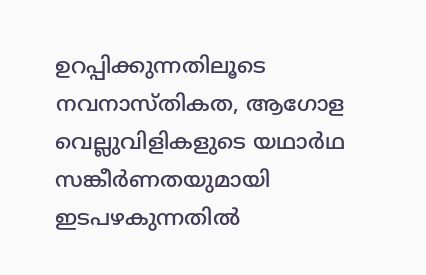ഉറപ്പിക്കുന്നതിലൂടെ നവനാസ്തികത, ആഗോള വെല്ലുവിളികളുടെ യഥാർഥ സങ്കീർണതയുമായി ഇടപഴകുന്നതിൽ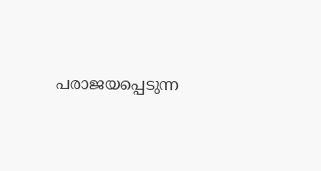പരാജയപ്പെടുന്ന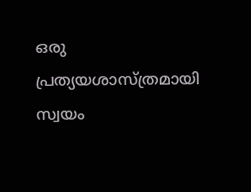ഒരു പ്രത്യയശാസ്ത്രമായി സ്വയം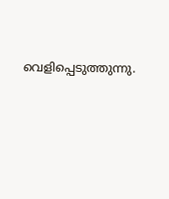വെളിപ്പെടുത്തുന്നു.